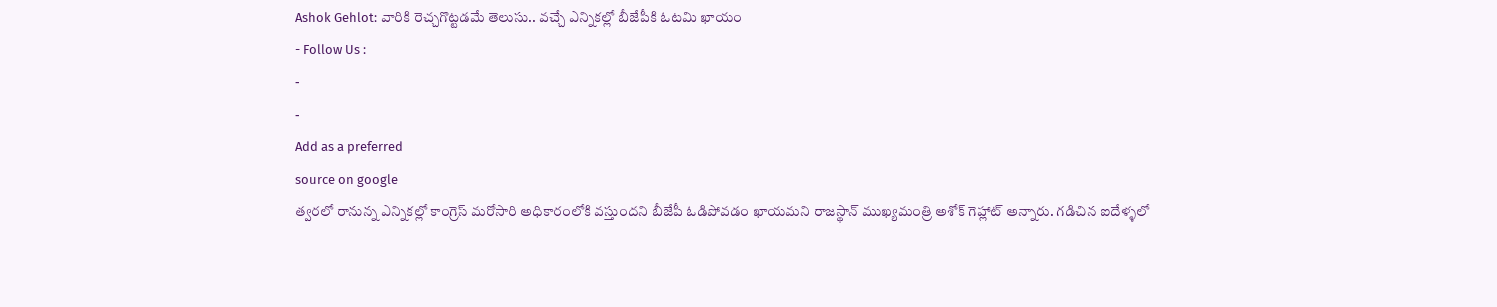Ashok Gehlot: వారికి రెచ్చగొట్టడమే తెలుసు.. వచ్చే ఎన్నికల్లో బీజేపీకి ఓటమి ఖాయం
- Follow Us :
-
-
Add as a preferred
source on google
త్వరలో రానున్న ఎన్నికల్లో కాంగ్రెస్ మరోసారి అధికారంలోకి వస్తుందని బీజేపీ ఓడిపోవడం ఖాయమని రాజస్థాన్ ముఖ్యమంత్రి అశోక్ గెహ్లాట్ అన్నారు. గడిచిన ఐదేళ్ళలో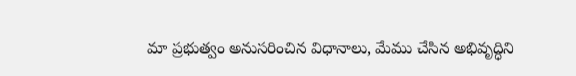మా ప్రభుత్వం అనుసరించిన విధానాలు, మేము చేసిన అభివృద్ధిని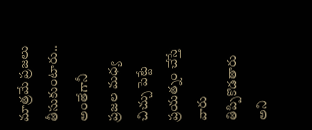మాత్రమే ప్రజలు తీసుకుంటారు.. అంతేగానీ ప్రజల మధ్య చిచ్చు పెట్టే ప్రయత్నం చేస్తే వారు తిప్పికొడతారు అని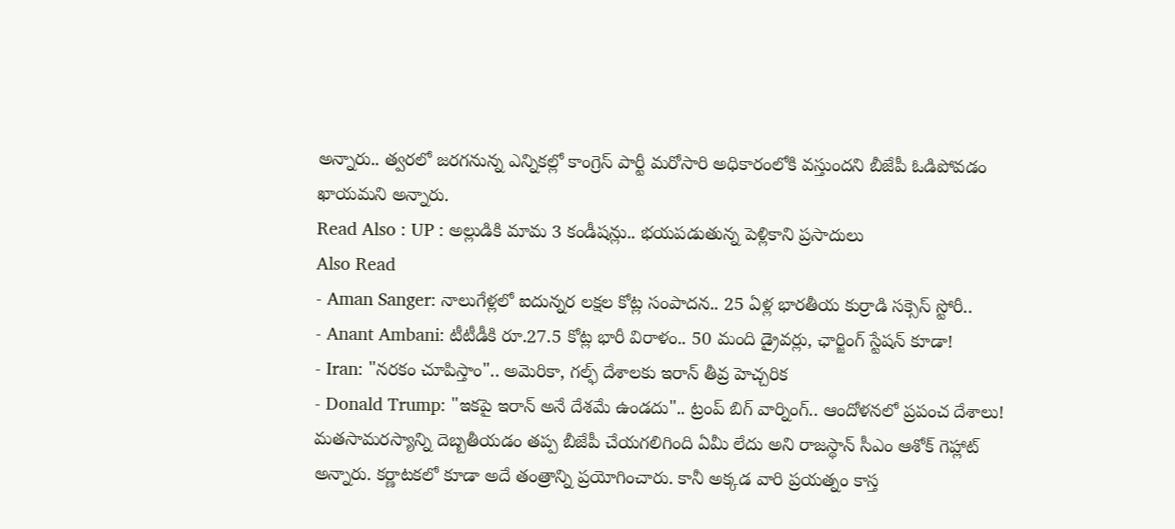అన్నారు.. త్వరలో జరగనున్న ఎన్నికల్లో కాంగ్రెస్ పార్టీ మరోసారి అధికారంలోకి వస్తుందని బీజేపీ ఓడిపోవడం ఖాయమని అన్నారు.
Read Also : UP : అల్లుడికి మామ 3 కండీషన్లు.. భయపడుతున్న పెళ్లికాని ప్రసాదులు
Also Read
- Aman Sanger: నాలుగేళ్లలో ఐదున్నర లక్షల కోట్ల సంపాదన.. 25 ఏళ్ల భారతీయ కుర్రాడి సక్సెస్ స్టోరీ..
- Anant Ambani: టీటీడీకి రూ.27.5 కోట్ల భారీ విరాళం.. 50 మంది డ్రైవర్లు, ఛార్జింగ్ స్టేషన్ కూడా!
- Iran: "నరకం చూపిస్తాం".. అమెరికా, గల్ఫ్ దేశాలకు ఇరాన్ తీవ్ర హెచ్చరిక
- Donald Trump: "ఇకపై ఇరాన్ అనే దేశమే ఉండదు".. ట్రంప్ బిగ్ వార్నింగ్.. ఆందోళనలో ప్రపంచ దేశాలు!
మతసామరస్యాన్ని దెబ్బతీయడం తప్ప బీజేపీ చేయగలిగింది ఏమీ లేదు అని రాజస్థాన్ సీఎం ఆశోక్ గెహ్లాట్ అన్నారు. కర్ణాటకలో కూడా అదే తంత్రాన్ని ప్రయోగించారు. కానీ అక్కడ వారి ప్రయత్నం కాస్త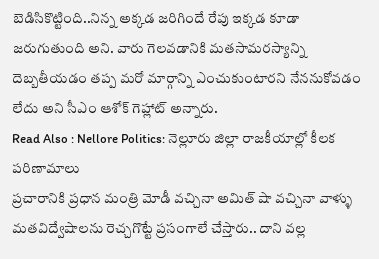బెడిసికొట్టింది..నిన్న అక్కడ జరిగిందే రేపు ఇక్కడ కూడా జరుగుతుంది అని. వారు గెలవడానికి మతసామరస్యాన్ని దెబ్బతీయడం తప్ప మరో మార్గాన్ని ఎంచుకుంటారని నేననుకోవడం లేదు అని సీఎం ఆశోక్ గెహ్లాట్ అన్నారు.
Read Also : Nellore Politics: నెల్లూరు జిల్లా రాజకీయాల్లో కీలక పరిణామాలు
ప్రచారానికి ప్రధాన మంత్రి మోడీ వచ్చినా అమిత్ షా వచ్చినా వాళ్ళు మతవిద్వేషాలను రెచ్చగొట్టే ప్రసంగాలే చేస్తారు.. దాని వల్ల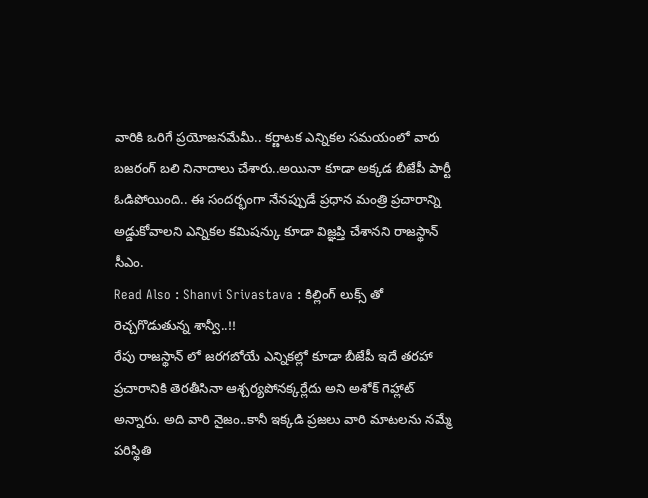వారికి ఒరిగే ప్రయోజనమేమీ.. కర్ణాటక ఎన్నికల సమయంలో వారు బజరంగ్ బలి నినాదాలు చేశారు..అయినా కూడా అక్కడ బీజేపీ పార్టీ ఓడిపోయింది.. ఈ సందర్భంగా నేనప్పుడే ప్రధాన మంత్రి ప్రచారాన్ని అడ్డుకోవాలని ఎన్నికల కమిషన్కు కూడా విజ్ఞప్తి చేశానని రాజస్థాన్ సీఎం.
Read Also : Shanvi Srivastava : కిల్లింగ్ లుక్స్ తో రెచ్చగొడుతున్న శాన్వీ..!!
రేపు రాజస్థాన్ లో జరగబోయే ఎన్నికల్లో కూడా బీజేపీ ఇదే తరహా ప్రచారానికి తెరతీసినా ఆశ్చర్యపోనక్కర్లేదు అని అశోక్ గెహ్లాట్ అన్నారు. అది వారి నైజం..కానీ ఇక్కడి ప్రజలు వారి మాటలను నమ్మే పరిస్థితి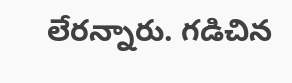లేరన్నారు. గడిచిన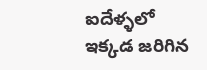ఐదేళ్ళలో ఇక్కడ జరిగిన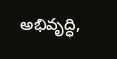అభివృద్ధి,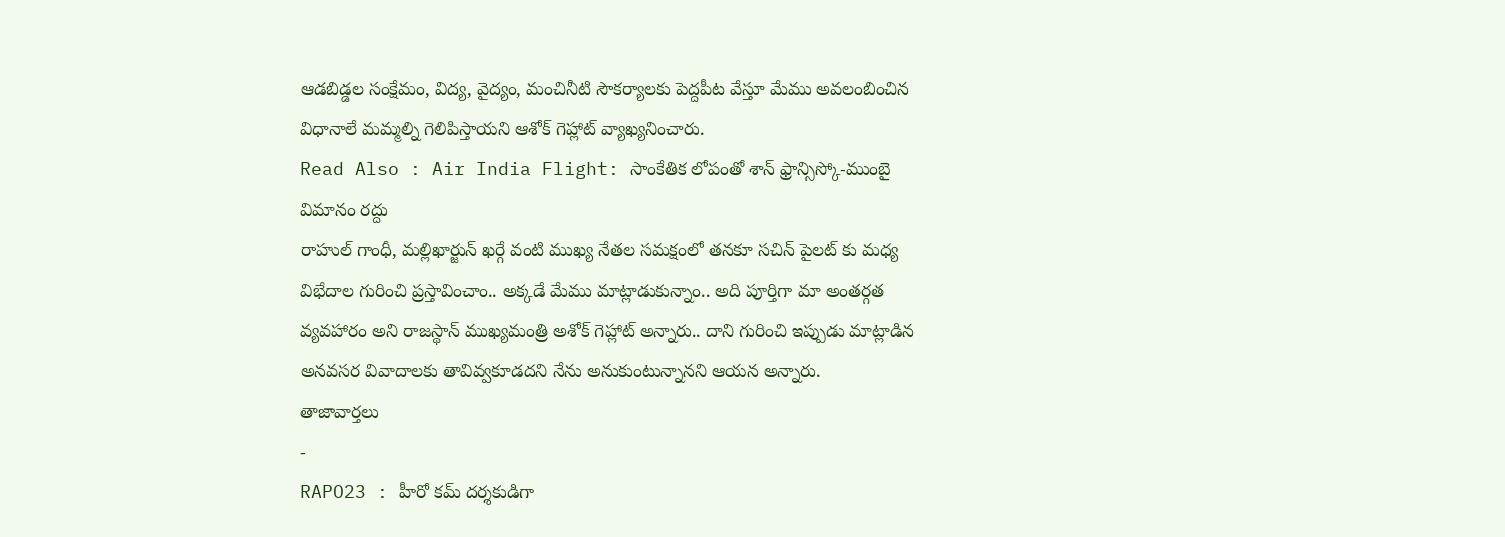ఆడబిడ్డల సంక్షేమం, విద్య, వైద్యం, మంచినీటి సౌకర్యాలకు పెద్దపీట వేస్తూ మేము అవలంబించిన విధానాలే మమ్మల్ని గెలిపిస్తాయని ఆశోక్ గెహ్లాట్ వ్యాఖ్యనించారు.
Read Also : Air India Flight: సాంకేతిక లోపంతో శాన్ ఫ్రాన్సిస్కో-ముంబై విమానం రద్దు
రాహుల్ గాంధీ, మల్లిఖార్జున్ ఖర్గే వంటి ముఖ్య నేతల సమక్షంలో తనకూ సచిన్ పైలట్ కు మధ్య విభేదాల గురించి ప్రస్తావించాం.. అక్కడే మేము మాట్లాడుకున్నాం.. అది పూర్తిగా మా అంతర్గత వ్యవహారం అని రాజస్థాన్ ముఖ్యమంత్రి అశోక్ గెహ్లాట్ అన్నారు.. దాని గురించి ఇప్పుడు మాట్లాడిన అనవసర వివాదాలకు తావివ్వకూడదని నేను అనుకుంటున్నానని ఆయన అన్నారు.
తాజావార్తలు
-
RAPO23 : హీరో కమ్ దర్శకుడిగా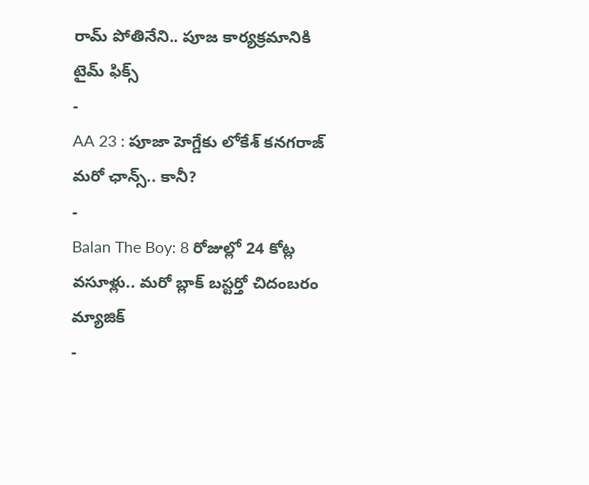రామ్ పోతినేని.. పూజ కార్యక్రమానికి టైమ్ ఫిక్స్
-
AA 23 : పూజా హెగ్డేకు లోకేశ్ కనగరాజ్ మరో ఛాన్స్.. కానీ?
-
Balan The Boy: 8 రోజుల్లో 24 కోట్ల వసూళ్లు.. మరో బ్లాక్ బస్టర్తో చిదంబరం మ్యాజిక్
-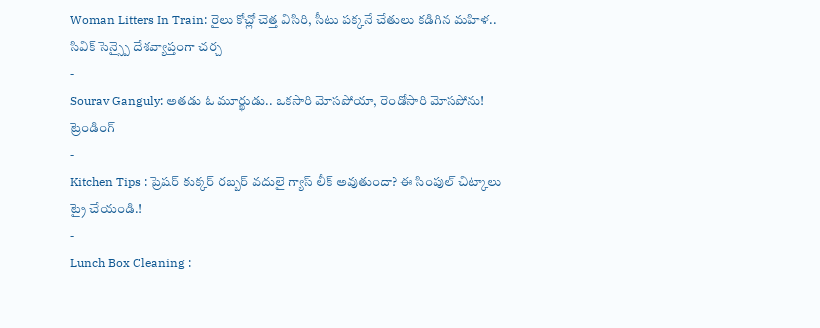Woman Litters In Train: రైలు కోచ్లో చెత్త విసిరి, సీటు పక్కనే చేతులు కడిగిన మహిళ.. సివిక్ సెన్స్పై దేశవ్యాప్తంగా చర్చ
-
Sourav Ganguly: అతడు ఓ మూర్ఖుడు.. ఒకసారి మోసపోయా, రెండోసారి మోసపోను!
ట్రెండింగ్
-
Kitchen Tips : ప్రెషర్ కుక్కర్ రబ్బర్ వదులై గ్యాస్ లీక్ అవుతుందా? ఈ సింపుల్ చిట్కాలు ట్రై చేయండి.!
-
Lunch Box Cleaning :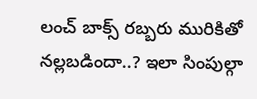లంచ్ బాక్స్ రబ్బరు మురికితో నల్లబడిందా..? ఇలా సింపుల్గా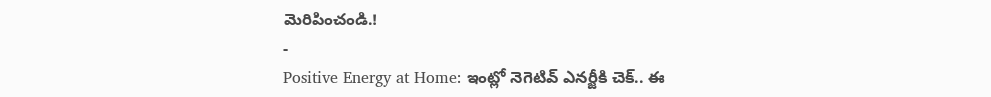మెరిపించండి.!
-
Positive Energy at Home: ఇంట్లో నెగెటివ్ ఎనర్జీకి చెక్.. ఈ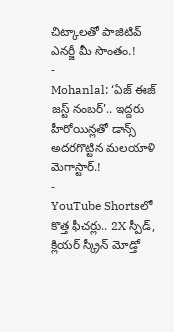చిట్కాలతో పాజిటివ్ ఎనర్జీ మీ సొంతం.!
-
Mohanlal: ‘ఏజ్ ఈజ్ జస్ట్ నంబర్’.. ఇద్దరు హీరోయిన్లతో డాన్స్ అదరగొట్టిన మలయాళి మెగాస్టార్.!
-
YouTube Shortsలో కొత్త ఫీచర్లు.. 2X స్పీడ్, క్లియర్ స్క్రీన్ మోడ్తో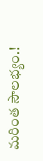మరింత సౌలభ్యం.!